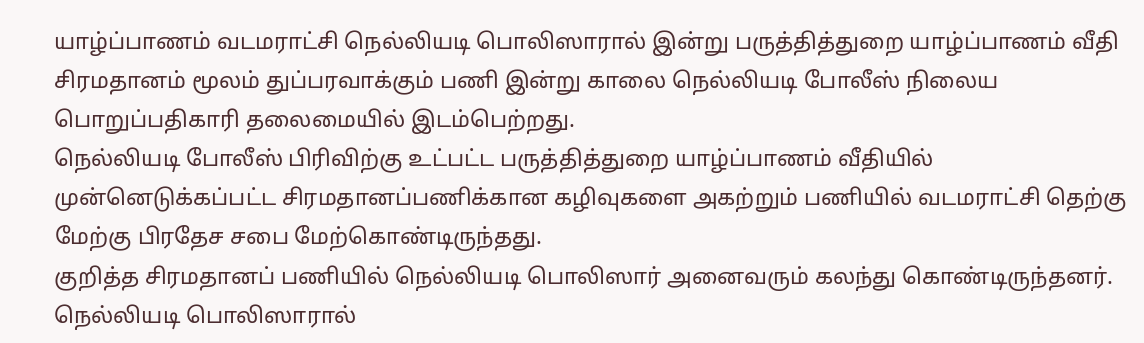யாழ்ப்பாணம் வடமராட்சி நெல்லியடி பொலிஸாரால் இன்று பருத்தித்துறை யாழ்ப்பாணம் வீதி சிரமதானம் மூலம் துப்பரவாக்கும் பணி இன்று காலை நெல்லியடி போலீஸ் நிலைய பொறுப்பதிகாரி தலைமையில் இடம்பெற்றது.
நெல்லியடி போலீஸ் பிரிவிற்கு உட்பட்ட பருத்தித்துறை யாழ்ப்பாணம் வீதியில் முன்னெடுக்கப்பட்ட சிரமதானப்பணிக்கான கழிவுகளை அகற்றும் பணியில் வடமராட்சி தெற்கு மேற்கு பிரதேச சபை மேற்கொண்டிருந்தது.
குறித்த சிரமதானப் பணியில் நெல்லியடி பொலிஸார் அனைவரும் கலந்து கொண்டிருந்தனர்.
நெல்லியடி பொலிஸாரால்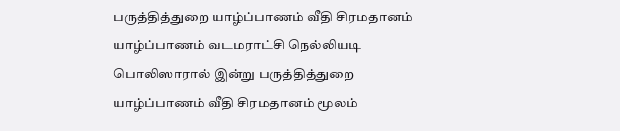பருத்தித்துறை யாழ்ப்பாணம் வீதி சிரமதானம் யாழ்ப்பாணம் வடமராட்சி நெல்லியடி பொலிஸாரால் இன்று பருத்தித்துறை யாழ்ப்பாணம் வீதி சிரமதானம் மூலம்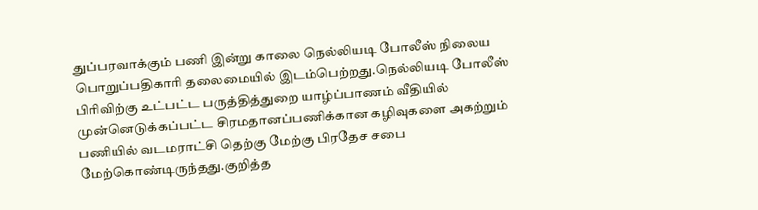துப்பரவாக்கும் பணி இன்று காலை நெல்லியடி போலீஸ் நிலைய பொறுப்பதிகாரி தலைமையில் இடம்பெற்றது.நெல்லியடி போலீஸ் பிரிவிற்கு உட்பட்ட பருத்தித்துறை யாழ்ப்பாணம் வீதியில் முன்னெடுக்கப்பட்ட சிரமதானப்பணிக்கான கழிவுகளை அகற்றும் பணியில் வடமராட்சி தெற்கு மேற்கு பிரதேச சபை மேற்கொண்டிருந்தது.குறித்த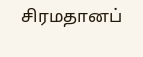சிரமதானப்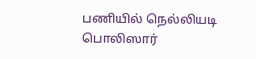பணியில் நெல்லியடி பொலிஸார்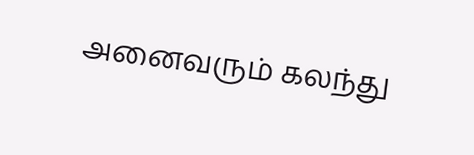அனைவரும் கலந்து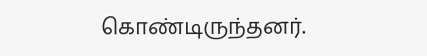கொண்டிருந்தனர்.